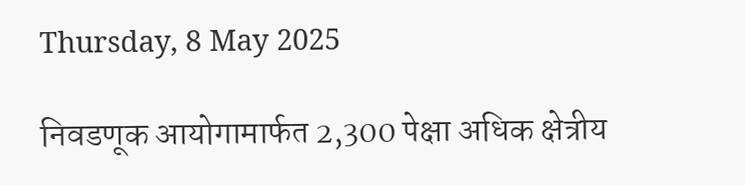Thursday, 8 May 2025

निवडणूक आयोगामार्फत 2,300 पेक्षा अधिक क्षेत्रीय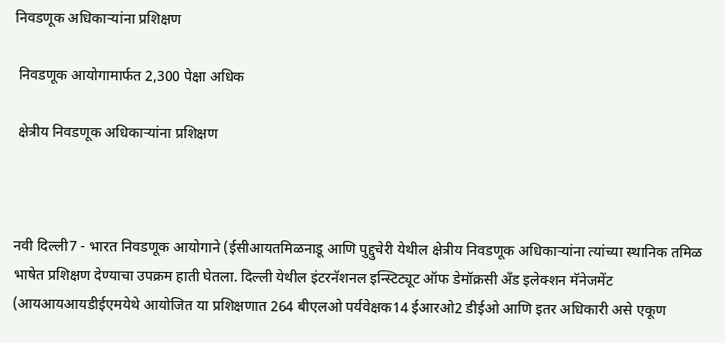निवडणूक अधिकाऱ्यांना प्रशिक्षण

 निवडणूक आयोगामार्फत 2,300 पेक्षा अधिक

 क्षेत्रीय निवडणूक अधिकाऱ्यांना प्रशिक्षण



नवी दिल्ली7 - भारत निवडणूक आयोगाने (ईसीआयतमिळनाडू आणि पुद्दुचेरी येथील क्षेत्रीय निवडणूक अधिकाऱ्यांना त्यांच्या स्थानिक तमिळ भाषेत प्रशिक्षण देण्याचा उपक्रम हाती घेतला. दिल्ली येथील इंटरनॅशनल इन्स्टिट्यूट ऑफ डेमॉक्रसी अँड इलेक्शन मॅनेजमेंट (आयआयआयडीईएमयेथे आयोजित या प्रशिक्षणात 264 बीएलओ पर्यवेक्षक14 ईआरओ2 डीईओ आणि इतर अधिकारी असे एकूण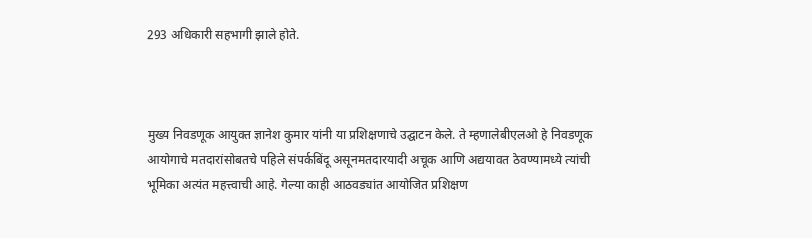293 अधिकारी सहभागी झाले होते.



मुख्य निवडणूक आयुक्त ज्ञानेश कुमार यांनी या प्रशिक्षणाचे उद्घाटन केले. ते म्हणालेबीएलओ हे निवडणूक आयोगाचे मतदारांसोबतचे पहिले संपर्कबिंदू असूनमतदारयादी अचूक आणि अद्ययावत ठेवण्यामध्ये त्यांची भूमिका अत्यंत महत्त्वाची आहे. गेल्या काही आठवड्यांत आयोजित प्रशिक्षण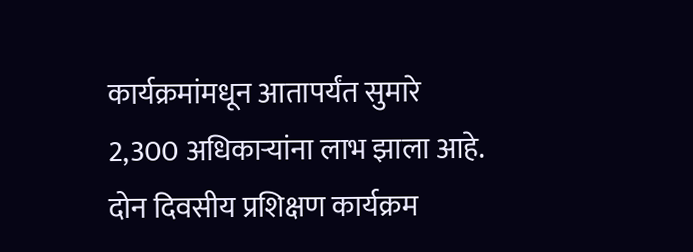कार्यक्रमांमधून आतापर्यंत सुमारे 2,300 अधिकाऱ्यांना लाभ झाला आहे. दोन दिवसीय प्रशिक्षण कार्यक्रम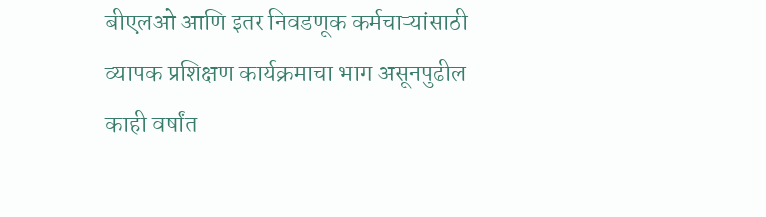बीएलओ आणि इतर निवडणूक कर्मचाऱ्यांसाठी व्यापक प्रशिक्षण कार्यक्रमाचा भाग असूनपुढील काही वर्षांत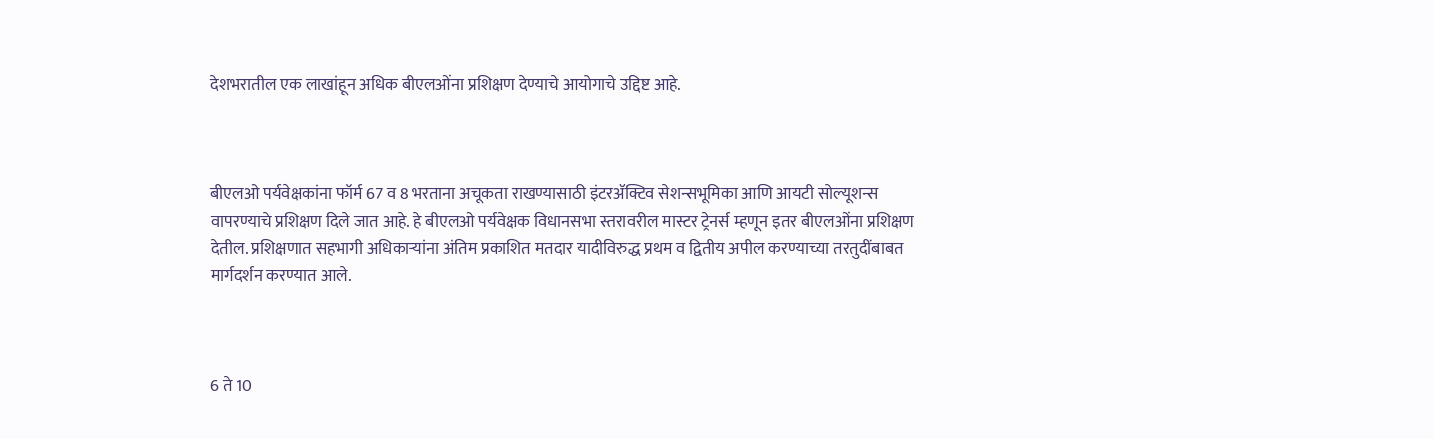देशभरातील एक लाखांहून अधिक बीएलओंना प्रशिक्षण देण्याचे आयोगाचे उद्दिष्ट आहे.



बीएलओ पर्यवेक्षकांना फॉर्म 67 व 8 भरताना अचूकता राखण्यासाठी इंटरॲक्टिव सेशन्सभूमिका आणि आयटी सोल्यूशन्स वापरण्याचे प्रशिक्षण दिले जात आहे. हे बीएलओ पर्यवेक्षक विधानसभा स्तरावरील मास्टर ट्रेनर्स म्हणून इतर बीएलओंना प्रशिक्षण देतील. प्रशिक्षणात सहभागी अधिकाऱ्यांना अंतिम प्रकाशित मतदार यादीविरुद्ध प्रथम व द्वितीय अपील करण्याच्या तरतुदींबाबत मार्गदर्शन करण्यात आले.



6 ते 10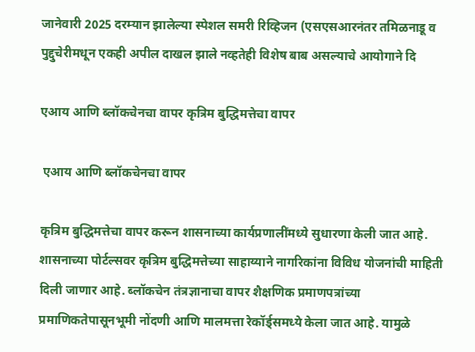जानेवारी 2025 दरम्यान झालेल्या स्पेशल समरी रिव्हिजन (एसएसआरनंतर तमिळनाडू व पुद्दुचेरीमधून एकही अपील दाखल झाले नव्हतेही विशेष बाब असल्याचे आयोगाने दि

एआय आणि ब्लॉकचेनचा वापर कृत्रिम बुद्धिमत्तेचा वापर

 एआय आणि ब्लॉकचेनचा वापर

कृत्रिम बुद्धिमत्तेचा वापर करून शासनाच्या कार्यप्रणालींमध्ये सुधारणा केली जात आहे. शासनाच्या पोर्टल्सवर कृत्रिम बुद्धिमत्तेच्या साहाय्याने नागरिकांना विविध योजनांची माहिती दिली जाणार आहे. ब्लॉकचेन तंत्रज्ञानाचा वापर शैक्षणिक प्रमाणपत्रांच्या प्रमाणिकतेपासूनभूमी नोंदणी आणि मालमत्ता रेकॉर्ड्समध्ये केला जात आहे. यामुळे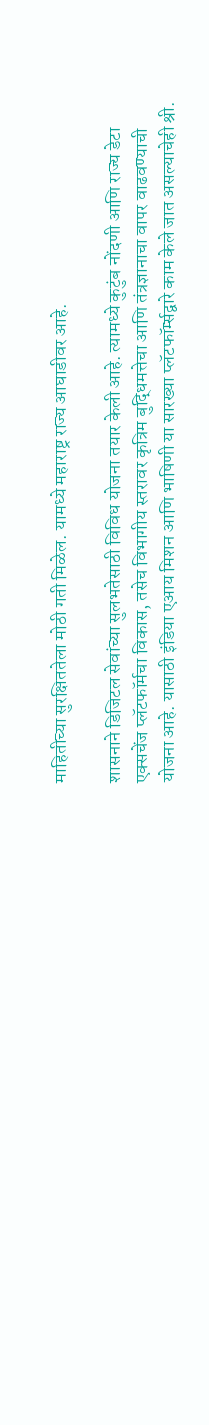माहितीच्या सुरक्षिततेला मोठी गती मिळेल. यामध्ये महाराष्ट्र राज्य आघाडीवर आहे.

शासनाने डिजिटल सेवांच्या सुलभतेसाठी विविध योजना तयार केली आहे. त्यामध्ये कुटुंब नोंदणी आणि राज्य डेटा एक्सचेंज प्लॅटफॉर्मचा विकास, तसेच विभागीय स्तरावर कृत्रिम बुद्धिमत्तेचा आणि तंत्रज्ञानाचा वापर वाढवण्याची योजना आहे. यासाठी इंडिया एआय मिशन आणि भाषिणी या सारख्या प्लॅटफॉर्म्सद्वारे काम केले जात असल्याचेही श्री.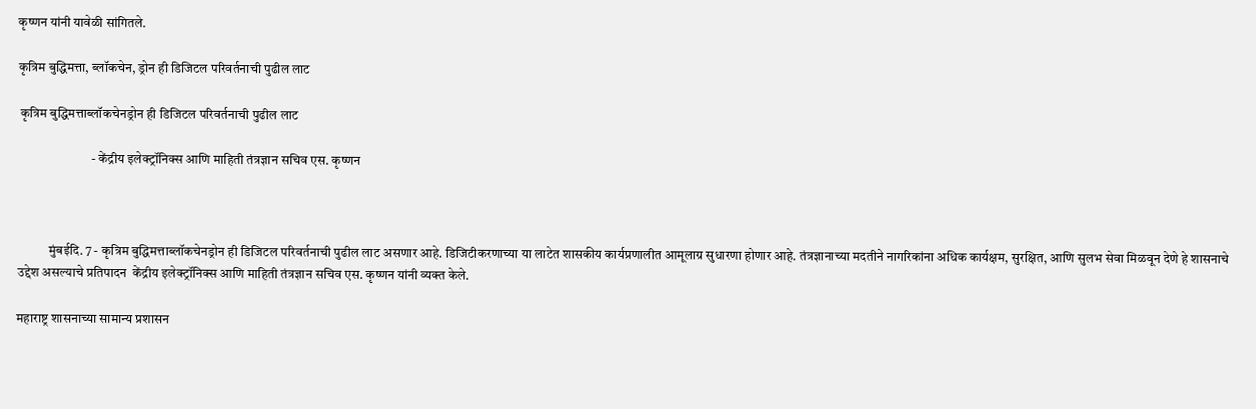कृष्णन यांनी यावेळी सांगितले.

कृत्रिम बुद्धिमत्ता, ब्लॉकचेन, ड्रोन ही डिजिटल परिवर्तनाची पुढील लाट

 कृत्रिम बुद्धिमत्ताब्लॉकचेनड्रोन ही डिजिटल परिवर्तनाची पुढील लाट

                            - केंद्रीय इलेक्ट्रॉनिक्स आणि माहिती तंत्रज्ञान सचिव एस. कृष्णन



            मुंबईदि. 7 - कृत्रिम बुद्धिमत्ताब्लॉकचेनड्रोन ही डिजिटल परिवर्तनाची पुढील लाट असणार आहे. डिजिटीकरणाच्या या लाटेत शासकीय कार्यप्रणालीत आमूलाग्र सुधारणा होणार आहे. तंत्रज्ञानाच्या मदतीने नागरिकांना अधिक कार्यक्षम, सुरक्षित, आणि सुलभ सेवा मिळवून देणे हे शासनाचे उद्देश असल्याचे प्रतिपादन  केंद्रीय इलेक्ट्रॉनिक्स आणि माहिती तंत्रज्ञान सचिव एस. कृष्णन यांनी व्यक्त केले.

महाराष्ट्र शासनाच्या सामान्य प्रशासन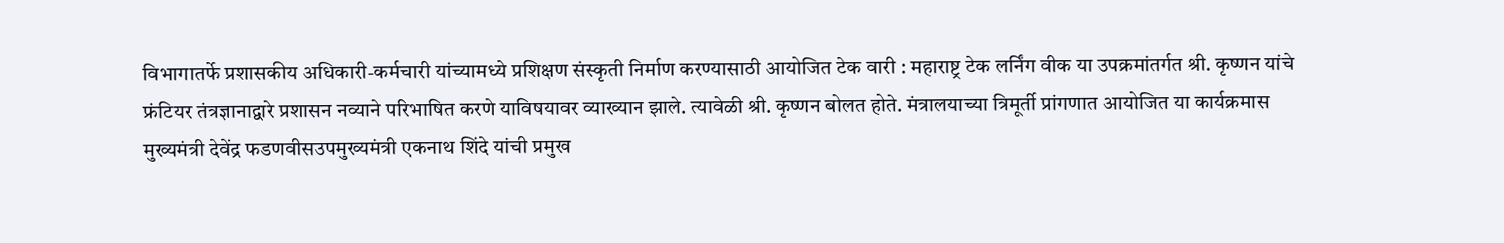विभागातर्फे प्रशासकीय अधिकारी-कर्मचारी यांच्यामध्ये प्रशिक्षण संस्कृती निर्माण करण्यासाठी आयोजित टेक वारी : महाराष्ट्र टेक लर्निंग वीक या उपक्रमांतर्गत श्री. कृष्णन यांचे फ्रंटियर तंत्रज्ञानाद्वारे प्रशासन नव्याने परिभाषित करणे याविषयावर व्याख्यान झाले. त्यावेळी श्री. कृष्णन बोलत होते. मंत्रालयाच्या त्रिमूर्ती प्रांगणात आयोजित या कार्यक्रमास मुख्यमंत्री देवेंद्र फडणवीसउपमुख्यमंत्री एकनाथ शिंदे यांची प्रमुख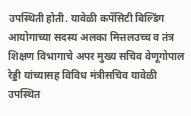उपस्थिती होती. यावेळी कपॅसिटी बिल्डिंग आयोगाच्या सदस्य अलका मित्तलउच्च व तंत्र शिक्षण विभागाचे अपर मुख्य सचिव वेणूगोपाल रेड्डी यांच्यासह विविध मंत्रीसचिव यावेळी उपस्थित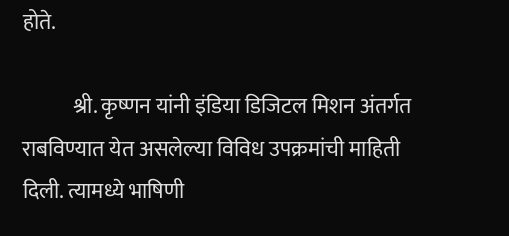होते.

            श्री. कृष्णन यांनी इंडिया डिजिटल मिशन अंतर्गत राबविण्यात येत असलेल्या विविध उपक्रमांची माहिती दिली. त्यामध्ये भाषिणी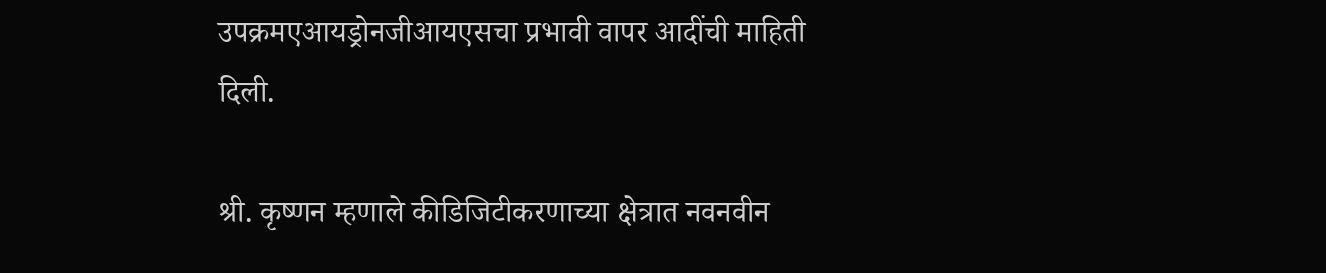उपक्रमएआयड्रोनजीआयएसचा प्रभावी वापर आदींची माहिती दिली.

श्री. कृष्णन म्हणाले कीडिजिटीकरणाच्या क्षेत्रात नवनवीन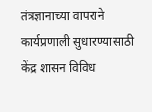तंत्रज्ञानाच्या वापराने कार्यप्रणाली सुधारण्यासाठी केंद्र शासन विविध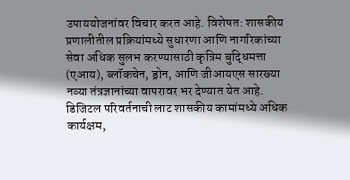उपाययोजनांवर विचार करत आहे. विशेषत: शासकीय प्रणालीतील प्रक्रियांमध्ये सुधारणा आणि नागरिकांच्या सेवा अधिक सुलभ करण्यासाठी कृत्रिम बुद्धिमत्ता (एआय), ब्लॉकचेन, ड्रोन, आणि जीआयएस सारख्या नव्या तंत्रज्ञानांच्या वापरावर भर देण्यात येत आहे. डिजिटल परिवर्तनाची लाट शासकीय कामांमध्ये अधिक कार्यक्षम,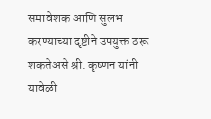समावेशक आणि सुलभ करण्याच्या दृष्टीने उपयुक्त ठरू शकतेअसे श्री. कृष्णन यांनी यावेळी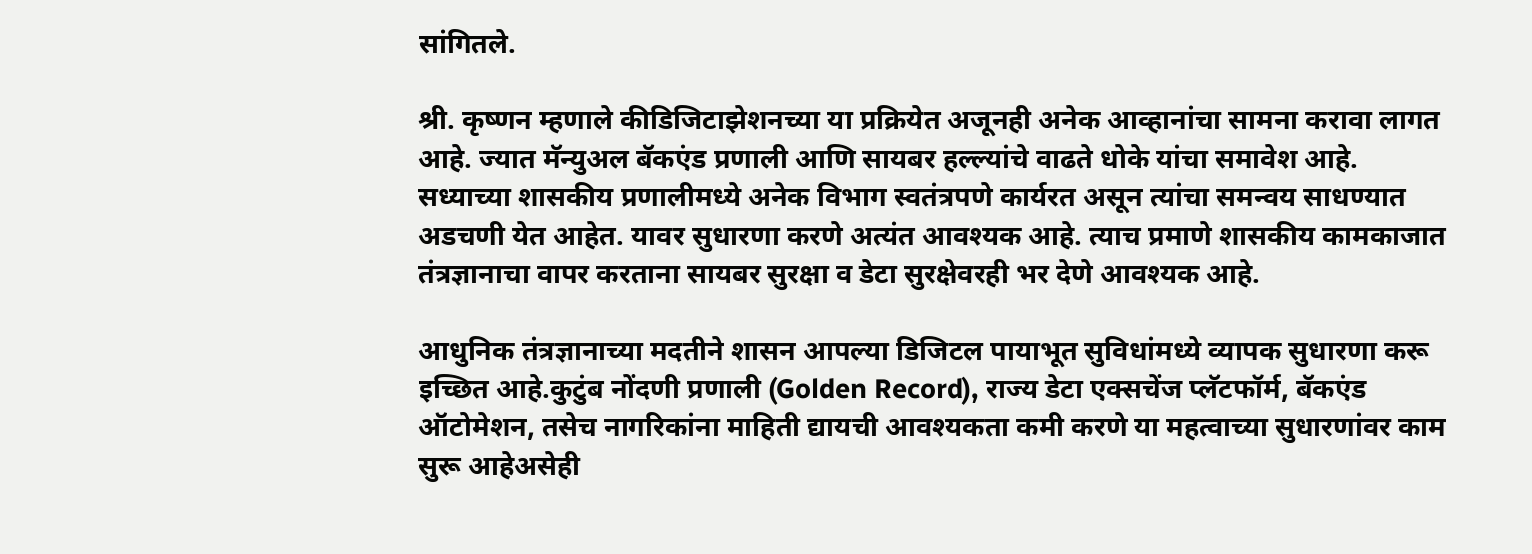सांगितले.

श्री. कृष्णन म्हणाले कीडिजिटाझेशनच्या या प्रक्रियेत अजूनही अनेक आव्हानांचा सामना करावा लागत आहे. ज्यात मॅन्युअल बॅकएंड प्रणाली आणि सायबर हल्ल्यांचे वाढते धोके यांचा समावेश आहे. सध्याच्या शासकीय प्रणालीमध्ये अनेक विभाग स्वतंत्रपणे कार्यरत असून त्यांचा समन्वय साधण्यात अडचणी येत आहेत. यावर सुधारणा करणे अत्यंत आवश्यक आहे. त्याच प्रमाणे शासकीय कामकाजात तंत्रज्ञानाचा वापर करताना सायबर सुरक्षा व डेटा सुरक्षेवरही भर देणे आवश्यक आहे.

आधुनिक तंत्रज्ञानाच्या मदतीने शासन आपल्या डिजिटल पायाभूत सुविधांमध्ये व्यापक सुधारणा करू इच्छित आहे.कुटुंब नोंदणी प्रणाली (Golden Record), राज्य डेटा एक्सचेंज प्लॅटफॉर्म, बॅकएंड ऑटोमेशन, तसेच नागरिकांना माहिती द्यायची आवश्यकता कमी करणे या महत्वाच्या सुधारणांवर काम सुरू आहेअसेही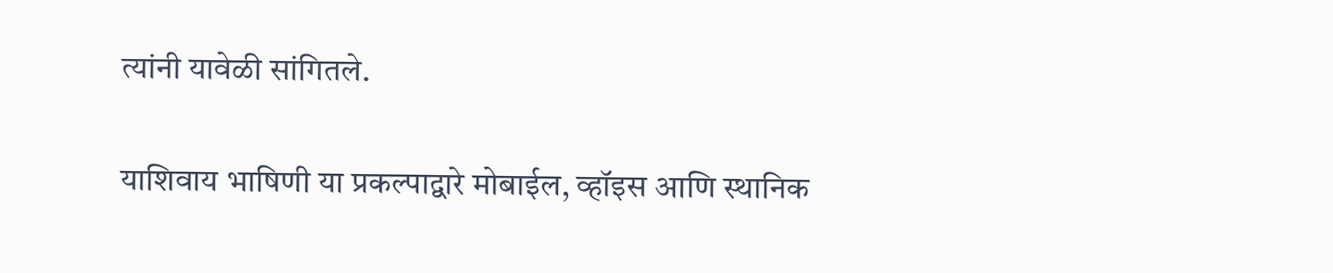त्यांनी यावेळी सांगितले.

याशिवाय भाषिणी या प्रकल्पाद्वारे मोबाईल, व्हॉइस आणि स्थानिक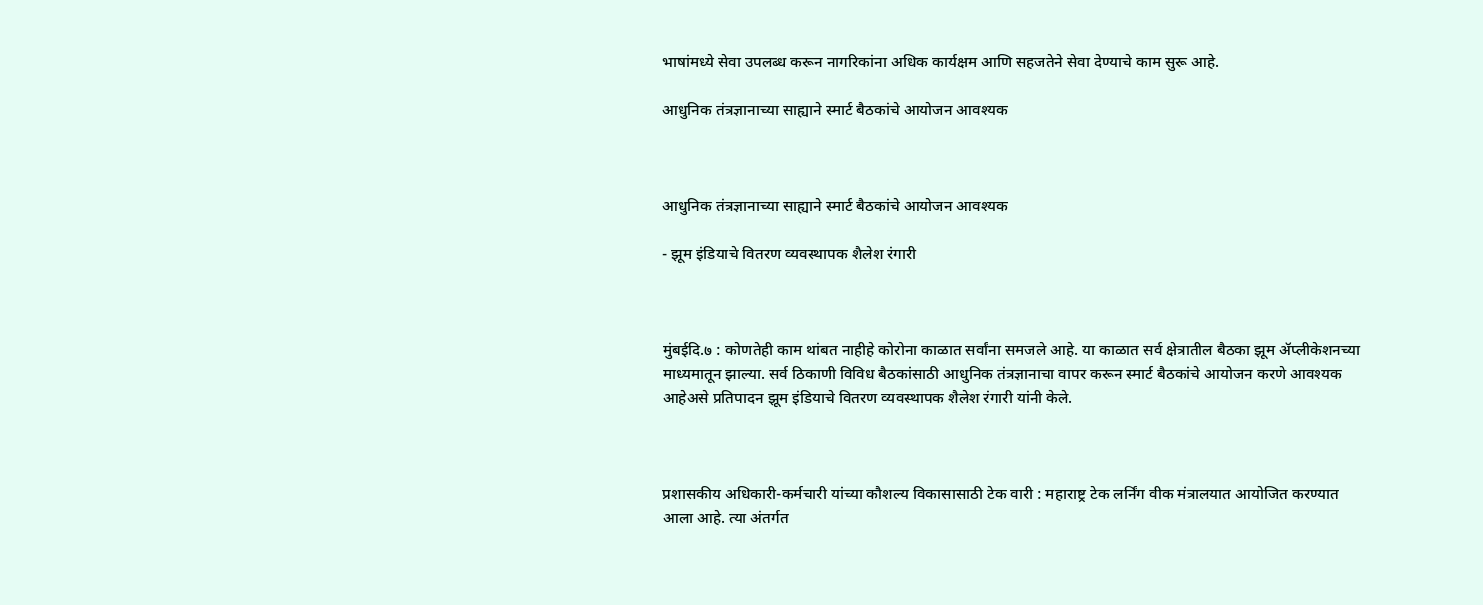भाषांमध्ये सेवा उपलब्ध करून नागरिकांना अधिक कार्यक्षम आणि सहजतेने सेवा देण्याचे काम सुरू आहे.

आधुनिक तंत्रज्ञानाच्या साह्याने स्मार्ट बैठकांचे आयोजन आवश्यक



आधुनिक तंत्रज्ञानाच्या साह्याने स्मार्ट बैठकांचे आयोजन आवश्यक

- झूम इंडियाचे वितरण व्यवस्थापक शैलेश रंगारी



मुंबईदि.७ : कोणतेही काम थांबत नाहीहे कोरोना काळात सर्वांना समजले आहे. या काळात सर्व क्षेत्रातील बैठका झूम ॲप्लीकेशनच्या माध्यमातून झाल्या. सर्व ठिकाणी विविध बैठकांसाठी आधुनिक तंत्रज्ञानाचा वापर करून स्मार्ट बैठकांचे आयोजन करणे आवश्यक आहेअसे प्रतिपादन झूम इंडियाचे वितरण व्यवस्थापक शैलेश रंगारी यांनी केले.



प्रशासकीय अधिकारी-कर्मचारी यांच्या कौशल्य विकासासाठी टेक वारी : महाराष्ट्र टेक लर्निंग वीक मंत्रालयात आयोजित करण्यात आला आहे. त्या अंतर्गत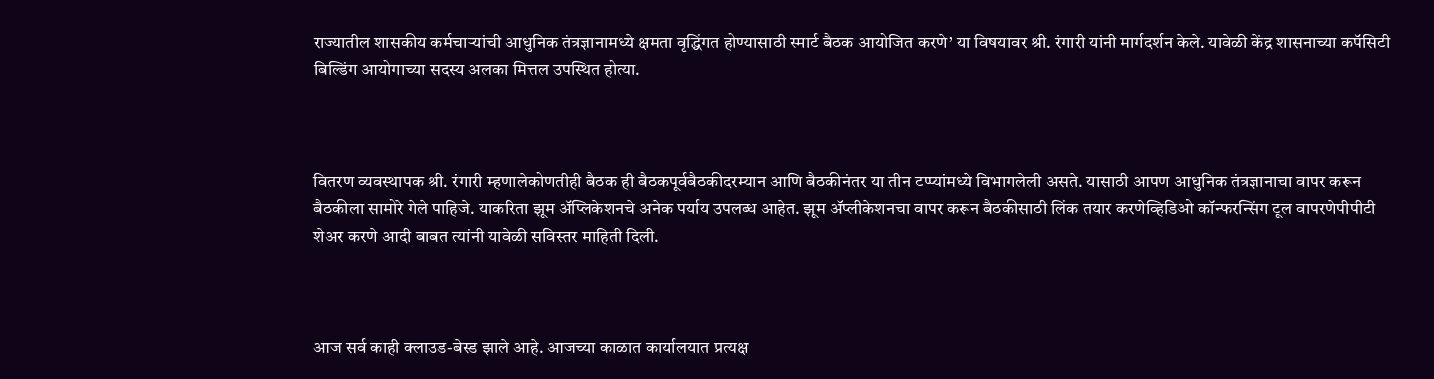राज्यातील शासकीय कर्मचाऱ्यांची आधुनिक तंत्रज्ञानामध्ये क्षमता वृद्धिंगत होण्यासाठी स्मार्ट बैठक आयोजित करणे’ या विषयावर श्री. रंगारी यांनी मार्गदर्शन केले. यावेळी केंद्र शासनाच्या कपॅसिटी बिल्डिंग आयोगाच्या सदस्य अलका मित्तल उपस्थित होत्या.



वितरण व्यवस्थापक श्री. रंगारी म्हणालेकोणतीही बैठक ही बैठकपूर्वबैठकीदरम्यान आणि बैठकीनंतर या तीन टप्प्यांमध्ये विभागलेली असते. यासाठी आपण आधुनिक तंत्रज्ञानाचा वापर करून बैठकीला सामोरे गेले पाहिजे. याकरिता झूम अ‍ॅप्लिकेशनचे अनेक पर्याय उपलब्ध आहेत. झूम ॲप्लीकेशनचा वापर करून बैठकीसाठी लिंक तयार करणेव्हिडिओ कॉन्फरन्सिंग टूल वापरणेपीपीटी शेअर करणे आदी बाबत त्यांनी यावेळी सविस्तर माहिती दिली.



आज सर्व काही क्लाउड-बेस्ड झाले आहे. आजच्या काळात कार्यालयात प्रत्यक्ष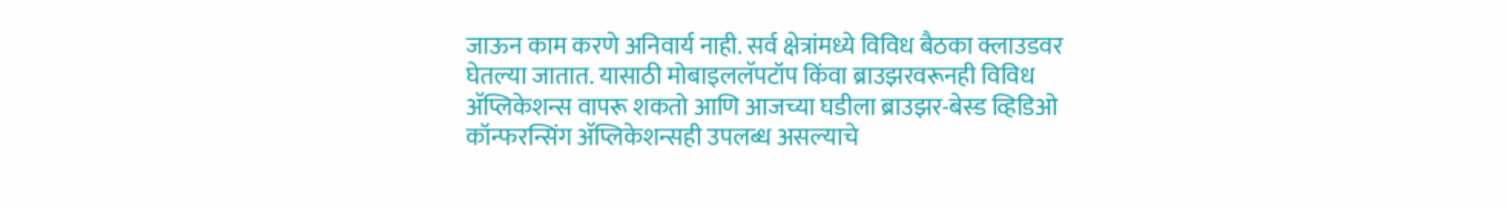जाऊन काम करणे अनिवार्य नाही. सर्व क्षेत्रांमध्ये विविध बैठका क्लाउडवर घेतल्या जातात. यासाठी मोबाइललॅपटॉप किंवा ब्राउझरवरूनही विविध अ‍ॅप्लिकेशन्स वापरू शकतो आणि आजच्या घडीला ब्राउझर-बेस्ड व्हिडिओ कॉन्फरन्सिंग अ‍ॅप्लिकेशन्सही उपलब्ध असल्याचे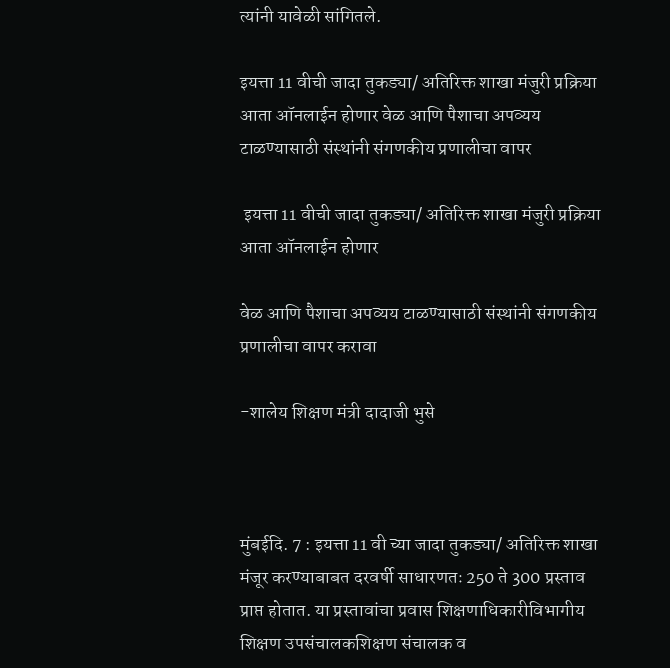त्यांनी यावेळी सांगितले.

इयत्ता 11 वीची जादा तुकड्या/ अतिरिक्त शाखा मंजुरी प्रक्रिया आता ऑनलाईन होणार वेळ आणि पैशाचा अपव्यय टाळण्यासाठी संस्थांनी संगणकीय प्रणालीचा वापर

 इयत्ता 11 वीची जादा तुकड्या/ अतिरिक्त शाखा मंजुरी प्रक्रिया आता ऑनलाईन होणार

वेळ आणि पैशाचा अपव्यय टाळण्यासाठी संस्थांनी संगणकीय प्रणालीचा वापर करावा

-शालेय शिक्षण मंत्री दादाजी भुसे



मुंबईदि. 7 : इयत्ता 11 वी च्या जादा तुकड्या/ अतिरिक्त शाखा मंजूर करण्याबाबत दरवर्षी साधारणतः 250 ते 300 प्रस्ताव प्राप्त होतात. या प्रस्तावांचा प्रवास शिक्षणाधिकारीविभागीय शिक्षण उपसंचालकशिक्षण संचालक व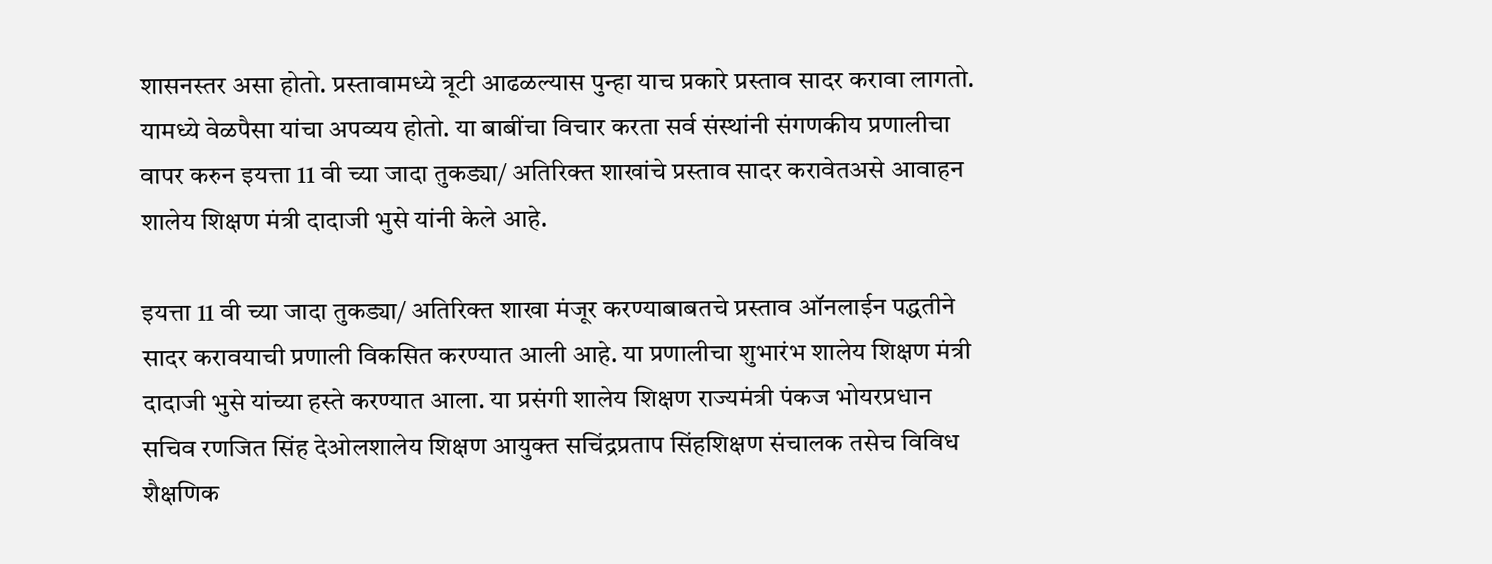शासनस्तर असा होतो. प्रस्तावामध्ये त्रूटी आढळल्यास पुन्हा याच प्रकारे प्रस्ताव सादर करावा लागतो. यामध्ये वेळपैसा यांचा अपव्यय होतो. या बाबींचा विचार करता सर्व संस्थांनी संगणकीय प्रणालीचा वापर करुन इयत्ता 11 वी च्या जादा तुकड्या/ अतिरिक्त शाखांचे प्रस्ताव सादर करावेतअसे आवाहन शालेय शिक्षण मंत्री दादाजी भुसे यांनी केले आहे.

इयत्ता 11 वी च्या जादा तुकड्या/ अतिरिक्त शाखा मंजूर करण्याबाबतचे प्रस्ताव ऑनलाईन पद्धतीने सादर करावयाची प्रणाली विकसित करण्यात आली आहे. या प्रणालीचा शुभारंभ शालेय शिक्षण मंत्री दादाजी भुसे यांच्या हस्ते करण्यात आला. या प्रसंगी शालेय शिक्षण राज्यमंत्री पंकज भोयरप्रधान सचिव रणजित सिंह देओलशालेय शिक्षण आयुक्त सचिंद्रप्रताप सिंहशिक्षण संचालक तसेच विविध शैक्षणिक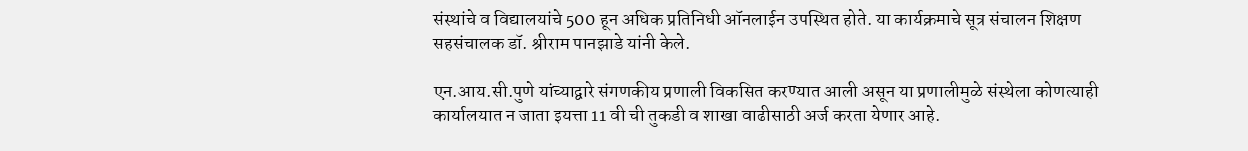संस्थांचे व विद्यालयांचे 500 हून अधिक प्रतिनिधी ऑनलाईन उपस्थित होते. या कार्यक्रमाचे सूत्र संचालन शिक्षण सहसंचालक डॉ. श्रीराम पानझाडे यांनी केले.

एन.आय.सी.पुणे यांच्याद्वारे संगणकीय प्रणाली विकसित करण्यात आली असून या प्रणालीमुळे संस्थेला कोणत्याही कार्यालयात न जाता इयत्ता 11 वी ची तुकडी व शाखा वाढीसाठी अर्ज करता येणार आहे.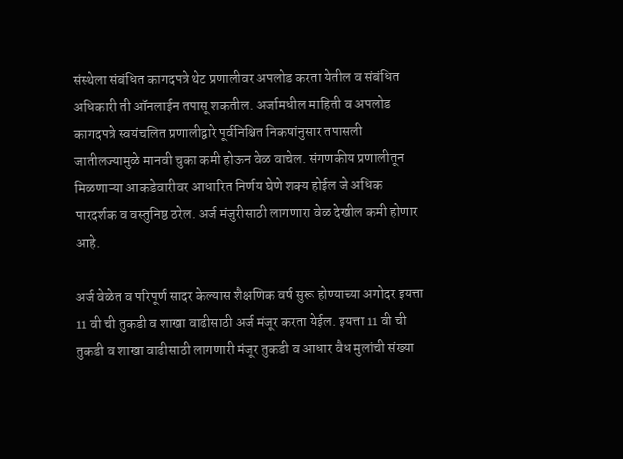संस्थेला संबंधित कागदपत्रे थेट प्रणालीवर अपलोड करता येतील व संबंधित अधिकारी ती ऑनलाईन तपासू शकतील. अर्जामधील माहिती व अपलोड कागदपत्रे स्वयंचलित प्रणालीद्वारे पूर्वनिश्चित निकषांनुसार तपासली जातीलज्यामुळे मानवी चुका कमी होऊन वेळ वाचेल. संगणकीय प्रणालीतून मिळणाऱ्या आकडेवारीवर आधारित निर्णय घेणे शक्य होईल जे अधिक पारदर्शक व वस्तुनिष्ठ ठरेल. अर्ज मंजुरीसाठी लागणारा वेळ देखील कमी होणार आहे.

अर्ज वेळेत व परिपूर्ण सादर केल्यास शैक्षणिक वर्ष सुरू होण्याच्या अगोदर इयत्ता 11 वी ची तुकडी व शाखा वाढीसाठी अर्ज मंजूर करता येईल. इयत्ता 11 वी ची तुकडी व शाखा वाढीसाठी लागणारी मंजूर तुकडी व आधार वैध मुलांची संख्या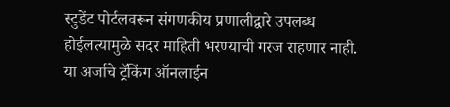स्टुडेंट पोर्टलवरून संगणकीय प्रणालीद्वारे उपलब्ध होईलत्यामुळे सदर माहिती भरण्याची गरज राहणार नाही. या अर्जाचे ट्रॅकिंग ऑनलाईन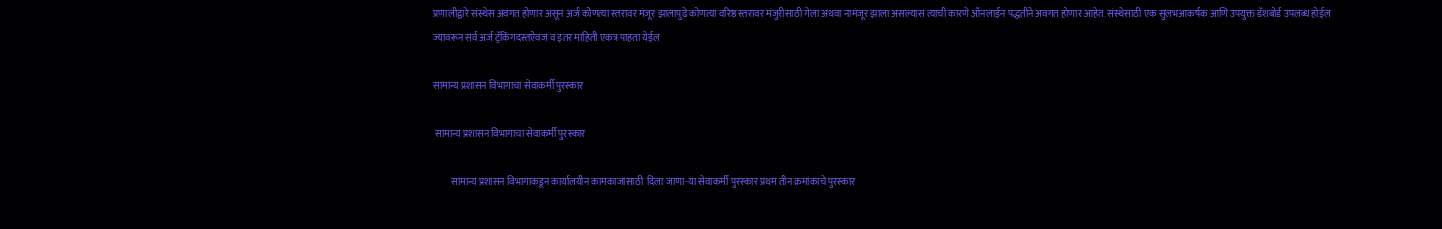प्रणालीद्वारे संस्थेस अवगत होणार असून अर्ज कोणत्या स्तरावर मंजूर झालापुढे कोणत्या वरिष्ठ स्तरावर मंजुरीसाठी गेला अथवा नामंजूर झाला असल्यास त्याची कारणे ऑनलाईन पद्धतीने अवगत होणार आहेत. संस्थेसाठी एक सुलभआकर्षक आणि उपयुक्त डॅशबोर्ड उपलब्ध होईल ज्यावरून सर्व अर्ज ट्रॅकिंगदस्तऐवज व इतर माहिती एकत्र पाहता येईल

सामान्य प्रशासन विभागाचा सेवाकर्मी पुरस्कार

 सामान्य प्रशासन विभागाचा सेवाकर्मी पुरस्कार

         सामान्य प्रशासन विभागाकडून कार्यालयीन कामकाजासाठी  दिला जाणा-या सेवाकर्मी पुरस्कार प्रथम तीन क्रमांकाचे पुरस्कार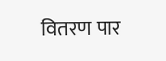वितरण पार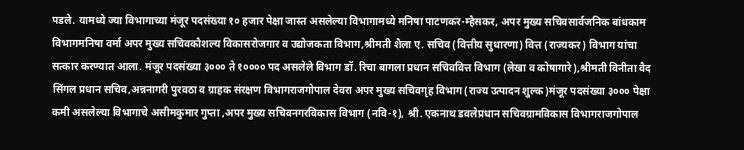पडले. यामध्ये ज्या विभागाच्या मंजूर पदसंख्या १० हजार पेक्षा जास्त असलेल्या विभागामध्ये मनिषा पाटणकर-म्हैसकर, अपर मुख्य सचिवसार्वजनिक बांधकाम विभागमनिषा वर्मा अपर मुख्य सचिवकौशल्य विकासरोजगार व उद्योजकता विभाग,श्रीमती शैला ए. सचिव (वित्तीय सुधारणा) वित्त (राज्यकर) विभाग यांचा सत्कार करण्यात आला. मंजूर पदसंख्या ३००० ते १०००० पद असलेले विभाग डॉ. रिचा बागला प्रधान सचिववित्त विभाग (लेखा व कोषागारे),श्रीमती विनीता वैद सिंगल प्रधान सचिव,अन्ननागरी पुरवठा व ग्राहक संरक्षण विभागराजगोपाल देवरा अपर मुख्य सचिवगृह विभाग (राज्य उत्पादन शुल्क)मंजूर पदसंख्या ३००० पेक्षा कमी असलेल्या विभागाचे असीमकुमार गुप्ता ,अपर मुख्य सचिवनगरविकास विभाग (नवि-१), श्री. एकनाथ डवलेप्रधान सचिवग्रामविकास विभागराजगोपाल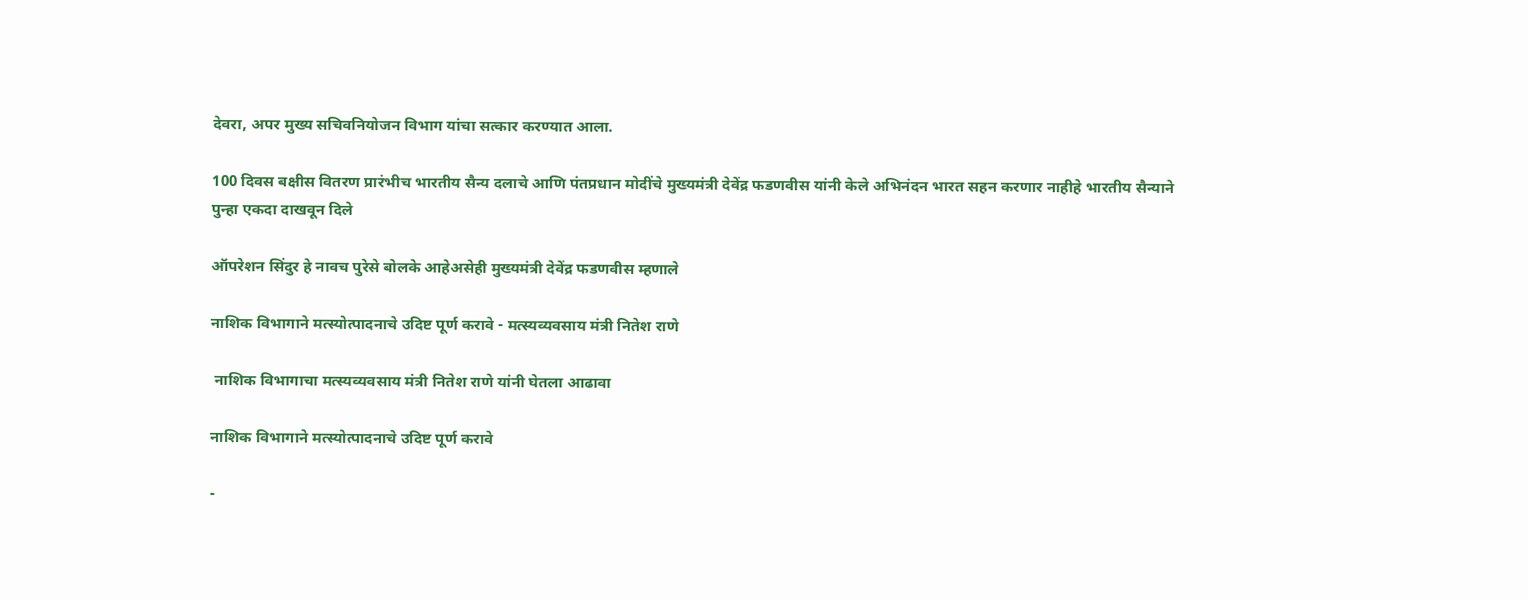देवरा, अपर मुख्य सचिवनियोजन विभाग यांचा सत्कार करण्यात आला.

100 दिवस बक्षीस वितरण प्रारंभीच भारतीय सैन्य दलाचे आणि पंतप्रधान मोदींचे मुख्यमंत्री देवेंद्र फडणवीस यांनी केले अभिनंदन भारत सहन करणार नाहीहे भारतीय सैन्याने पुन्हा एकदा दाखवून दिले

ऑपरेशन सिंदुर हे नावच पुरेसे बोलके आहेअसेही मुख्यमंत्री देवेंद्र फडणवीस म्हणाले

नाशिक विभागाने मत्स्योत्पादनाचे उदिष्ट पूर्ण करावे - मत्स्यव्यवसाय मंत्री नितेश राणे

 नाशिक विभागाचा मत्स्यव्यवसाय मंत्री नितेश राणे यांनी घेतला आढावा

नाशिक विभागाने मत्स्योत्पादनाचे उदिष्ट पूर्ण करावे

-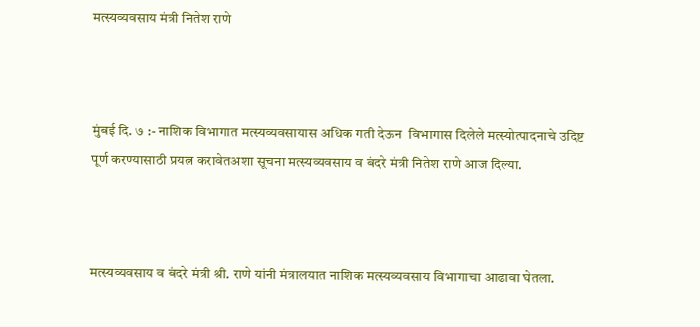मत्स्यव्यवसाय मंत्री नितेश राणे



मुंबई दि. ७ :- नाशिक विभागात मत्स्यव्यवसायास अधिक गती देऊन  विभागास दिलेले मत्स्योत्पादनाचे उदिष्ट पूर्ण करण्यासाठी प्रयत्न करावेतअशा सूचना मत्स्यव्यवसाय व बंदरे मंत्री नितेश राणे आज दिल्या.



मत्स्यव्यवसाय व बंदरे मंत्री श्री. राणे यांनी मंत्रालयात नाशिक मत्स्यव्यवसाय विभागाचा आढावा घेतला.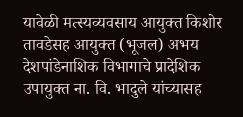यावेळी मत्स्यव्यवसाय आयुक्त किशोर तावडेसह आयुक्त (भूजल) अभय देशपांडेनाशिक विभागाचे प्रादेशिक उपायुक्त ना. वि. भादुले यांच्यासह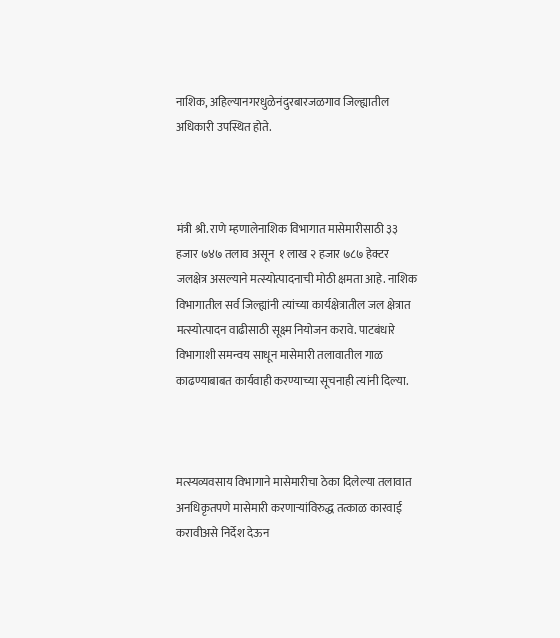नाशिक, अहिल्यानगरधुळेनंदुरबारजळगाव जिल्ह्यातील अधिकारी उपस्थित होते.



मंत्री श्री. राणे म्हणालेनाशिक विभागात मासेमारीसाठी ३३ हजार ७४७ तलाव असून  १ लाख २ हजार ७८७ हेक्टर जलक्षेत्र असल्याने मत्स्योत्पादनाची मोठी क्षमता आहे. नाशिक विभागातील सर्व जिल्ह्यांनी त्यांच्या कार्यक्षेत्रातील जल क्षेत्रात मत्स्योत्पादन वाढीसाठी सूक्ष्म नियोजन करावे. पाटबंधारे विभागाशी समन्वय साधून मासेमारी तलावातील गाळ काढण्याबाबत कार्यवाही करण्याच्या सूचनाही त्यांनी दिल्या.



मत्स्यव्यवसाय विभागाने मासेमारीचा ठेका दिलेल्या तलावात अनधिकृतपणे मासेमारी करणाऱ्यांविरुद्ध तत्काळ कारवाई करावीअसे निर्देश देऊन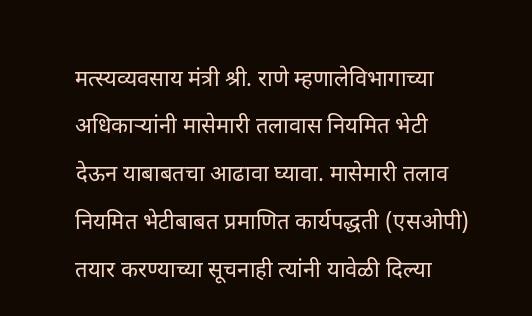मत्स्यव्यवसाय मंत्री श्री. राणे म्हणालेविभागाच्या अधिकाऱ्यांनी मासेमारी तलावास नियमित भेटी देऊन याबाबतचा आढावा घ्यावा. मासेमारी तलाव नियमित भेटीबाबत प्रमाणित कार्यपद्धती (एसओपी) तयार करण्याच्या सूचनाही त्यांनी यावेळी दिल्या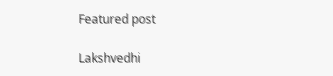Featured post

Lakshvedhi